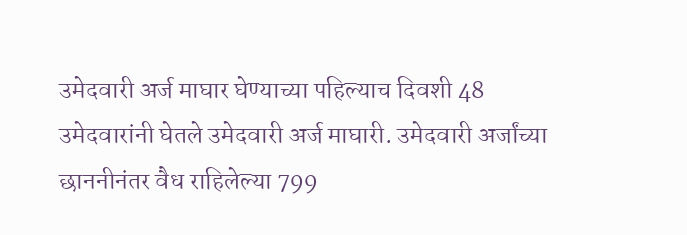उमेदवारी अर्ज माघार घेण्याच्या पहिल्याच दिवशी 48 उमेदवारांनी घेतले उमेदवारी अर्ज माघारी. उमेदवारी अर्जांच्या छाननीनंतर वैध राहिलेल्या 799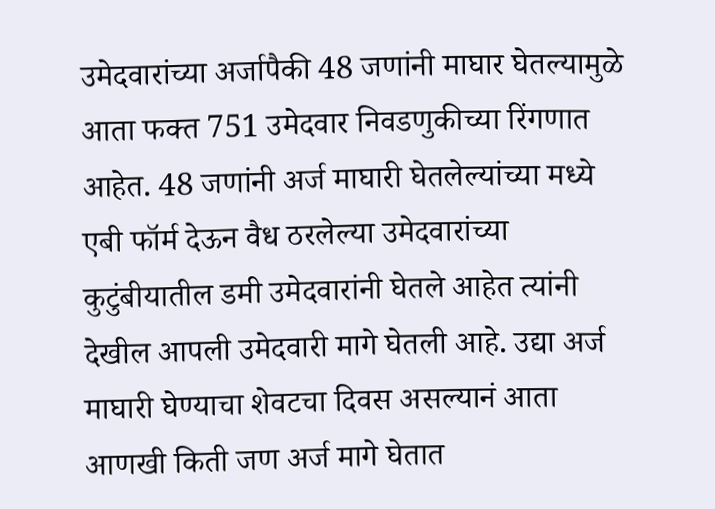उमेदवारांच्या अर्जापैकी 48 जणांनी माघार घेतल्यामुळे आता फक्त 751 उमेदवार निवडणुकीच्या रिंगणात आहेत. 48 जणांनी अर्ज माघारी घेतलेल्यांच्या मध्ये एबी फॉर्म देऊन वैध ठरलेल्या उमेदवारांच्या कुटुंबीयातील डमी उमेदवारांनी घेतले आहेत त्यांनी देखील आपली उमेदवारी मागे घेतली आहे. उद्या अर्ज माघारी घेण्याचा शेवटचा दिवस असल्यानं आता आणखी किती जण अर्ज मागे घेतात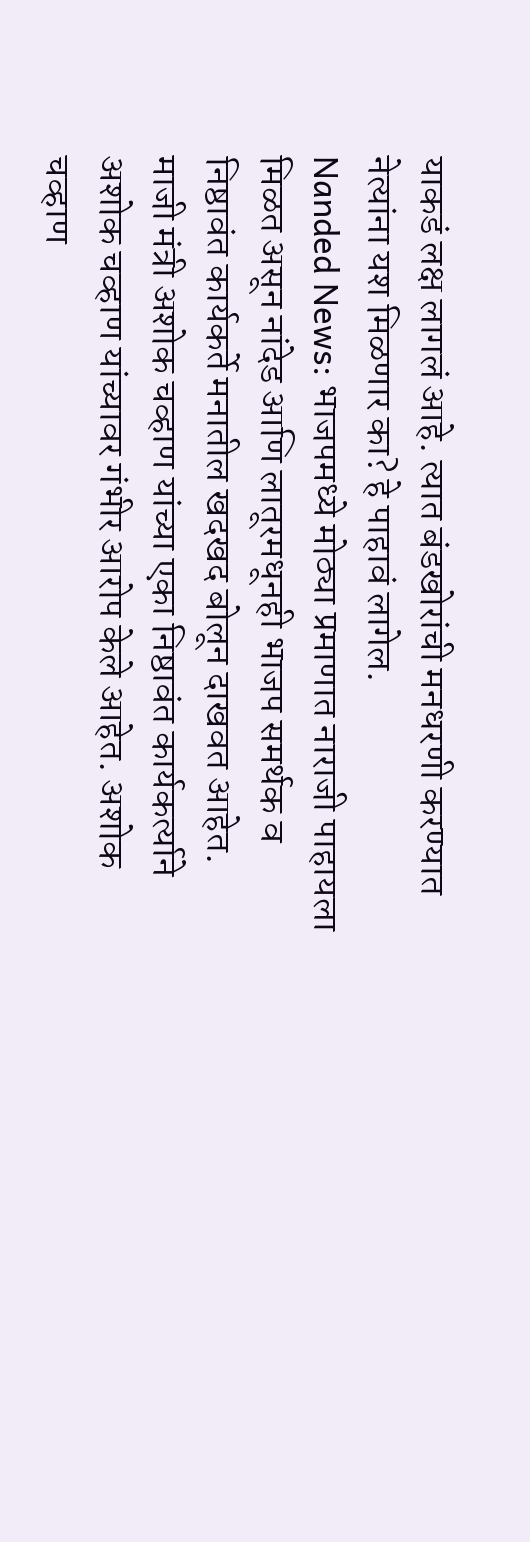याकडं लक्ष लागलं आहे. त्यात बंडखोरांची मनधरणी करण्यात नेत्यांना यश मिळणार का? हे पाहावं लागेल.
Nanded News: भाजपमध्ये मोठ्या प्रमाणात नाराजी पाहायला मिळत असून नांदेड आणि लातूरमधूनही भाजप समर्थक व निष्ठावंत कार्यकर्ते मनातील खदखद बोलून दाखवत आहेत. माजी मंत्री अशोक चव्हाण यांच्या एका निष्ठावंत कार्यकर्त्याने अशोक चव्हाण यांच्यावर गंभीर आरोप केले आहेत. अशोक चव्हाण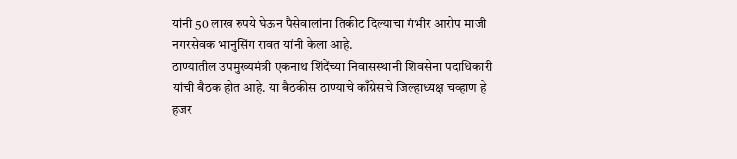यांनी 50 लाख रुपये घेऊन पैसेवालांना तिकीट दिल्याचा गंभीर आरोप माजी नगरसेवक भानुसिंग रावत यांनी केला आहे.
ठाण्यातील उपमुख्यमंत्री एकनाथ शिंदेंच्या निवासस्थानी शिवसेना पदाधिकारी यांची बैठक होत आहे. या बैठकीस ठाण्याचे काँग्रेसचे जिल्हाध्यक्ष चव्हाण हे हजर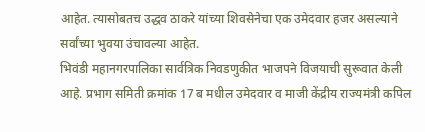आहेत. त्यासोबतच उद्धव ठाकरे यांच्या शिवसेनेचा एक उमेदवार हजर असल्याने सर्वांच्या भुवया उंचावल्या आहेत.
भिवंडी महानगरपालिका सार्वत्रिक निवडणुकीत भाजपने विजयाची सुरूवात केली आहे. प्रभाग समिती क्रमांक 17 ब मधील उमेदवार व माजी केंद्रीय राज्यमंत्री कपिल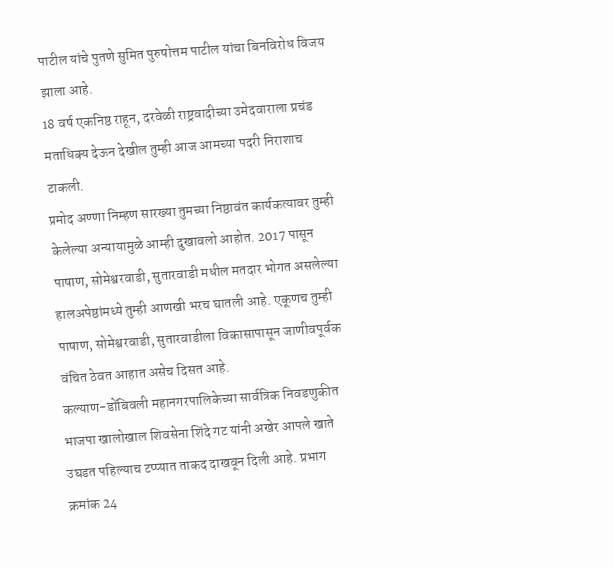पाटील यांचे पुतणे सुमित पुरुषोत्तम पाटील यांचा बिनविरोध विजय झाला आहे.
18 वर्ष एकनिष्ठ राहून, दरवेळी राष्ट्रवादीच्या उमेदवाराला प्रचंड मताधिक्य देऊन देखील तुम्ही आज आमच्या पदरी निराशाच टाकली.
प्रमोद अण्णा निम्हण सारख्या तुमच्या निष्ठावंत कार्यकत्यावर तुम्ही केलेल्या अन्यायामुळे आम्ही दुखावलो आहोत. 2017 पासून पाषाण, सोमेश्वरवाडी, सुतारवाडी मधील मतदार भोगत असलेल्या हालअपेष्ठांमध्ये तुम्ही आणखी भरच घातली आहे. एकूणच तुम्ही पाषाण, सोमेश्वरवाडी, सुतारवाडीला विकासापासून जाणीवपूर्वक वंचित ठेवत आहात असेच दिसत आहे.
कल्याण-डोंबिवली महानगरपालिकेच्या सार्वत्रिक निवडणुकीत भाजपा खालोखाल शिवसेना शिंदे गट यांनी अखेर आपले खाते उघडत पहिल्याच टप्प्यात ताकद दाखवून दिली आहे. प्रभाग क्रमांक 24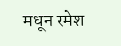मधून रमेश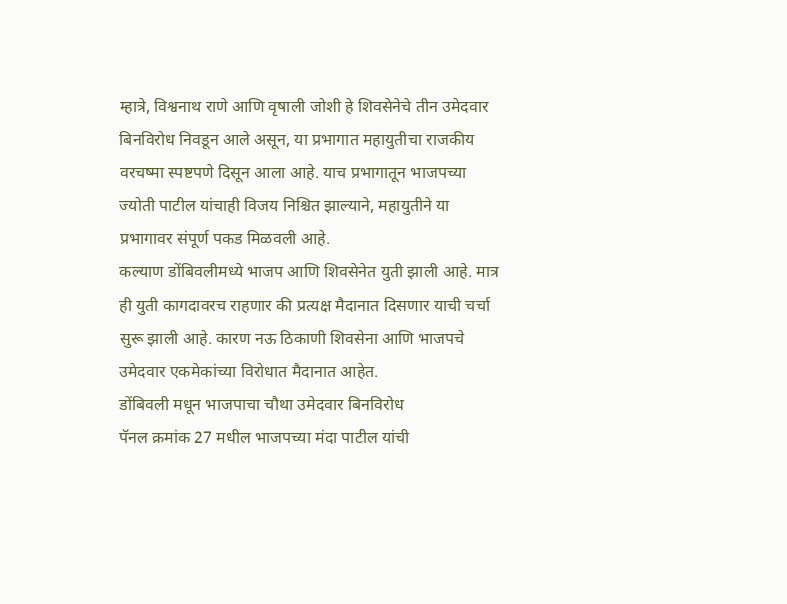म्हात्रे, विश्वनाथ राणे आणि वृषाली जोशी हे शिवसेनेचे तीन उमेदवार बिनविरोध निवडून आले असून, या प्रभागात महायुतीचा राजकीय वरचष्मा स्पष्टपणे दिसून आला आहे. याच प्रभागातून भाजपच्या ज्योती पाटील यांचाही विजय निश्चित झाल्याने, महायुतीने या प्रभागावर संपूर्ण पकड मिळवली आहे.
कल्याण डोंबिवलीमध्ये भाजप आणि शिवसेनेत युती झाली आहे. मात्र ही युती कागदावरच राहणार की प्रत्यक्ष मैदानात दिसणार याची चर्चा सुरू झाली आहे. कारण नऊ ठिकाणी शिवसेना आणि भाजपचे उमेदवार एकमेकांच्या विरोधात मैदानात आहेत.
डोंबिवली मधून भाजपाचा चौथा उमेदवार बिनविरोध
पॅनल क्रमांक 27 मधील भाजपच्या मंदा पाटील यांची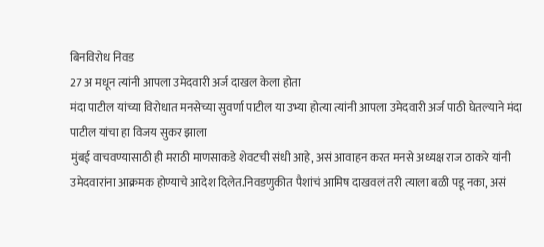बिनविरोध निवड
27 अ मधून त्यांनी आपला उमेदवारी अर्ज दाखल केला होता
मंदा पाटील यांच्या विरोधात मनसेच्या सुवर्णा पाटील या उभ्या होत्या त्यांनी आपला उमेदवारी अर्ज पाठी घेतल्याने मंदा पाटील यांचा हा विजय सुकर झाला
मुंबई वाचवण्यासाठी ही मराठी माणसाकडे शेवटची संधी आहे, असं आवाहन करत मनसे अध्यक्ष राज ठाकरे यांनी उमेदवारांना आक्रमक होण्याचे आदेश दिलेत.निवडणुकीत पैशांचं आमिष दाखवलं तरी त्याला बळी पडू नका, असं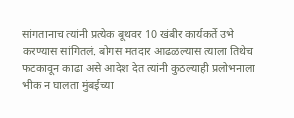सांगतानाच त्यांनी प्रत्येक बूथवर 10 खंबीर कार्यकर्ते उभे करण्यास सांगितलं. बोगस मतदार आढळल्यास त्याला तिथेच फटकावून काढा असे आदेश देत त्यांनी कुठल्याही प्रलोभनाला भीक न घालता मुंबईच्या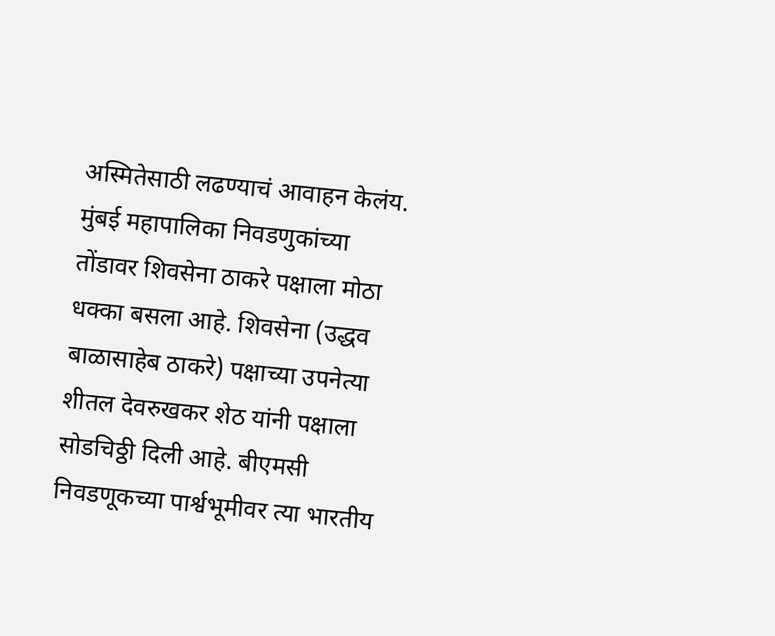अस्मितेसाठी लढण्याचं आवाहन केलंय.
मुंबई महापालिका निवडणुकांच्या तोंडावर शिवसेना ठाकरे पक्षाला मोठा धक्का बसला आहे. शिवसेना (उद्धव बाळासाहेब ठाकरे) पक्षाच्या उपनेत्या शीतल देवरुखकर शेठ यांनी पक्षाला सोडचिठ्ठी दिली आहे. बीएमसी निवडणूकच्या पार्श्वभूमीवर त्या भारतीय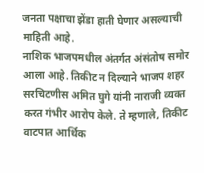जनता पक्षाचा झेंडा हाती घेणार असल्याची माहिती आहे.
नाशिक भाजपमधील अंतर्गत अंसंतोष समोर आला आहे. तिकीट न दिल्याने भाजप शहर सरचिटणीस अमित घुगे यांनी नाराजी व्यक्त करत गंभीर आरोप केले. ते म्हणाले, तिकीट वाटपात आर्थिक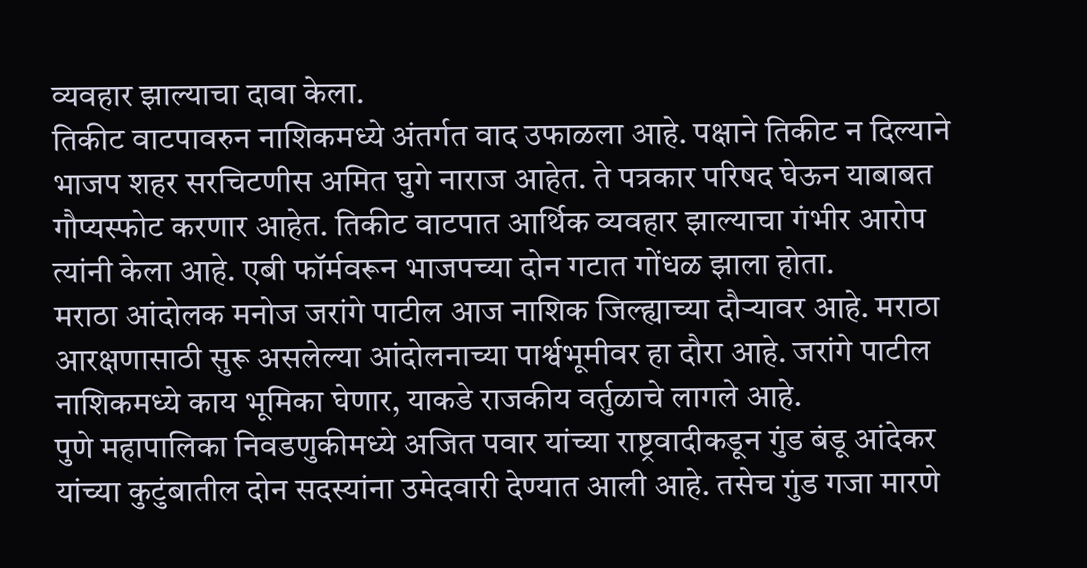व्यवहार झाल्याचा दावा केला.
तिकीट वाटपावरुन नाशिकमध्ये अंतर्गत वाद उफाळला आहे. पक्षाने तिकीट न दिल्याने भाजप शहर सरचिटणीस अमित घुगे नाराज आहेत. ते पत्रकार परिषद घेऊन याबाबत गौप्यस्फोट करणार आहेत. तिकीट वाटपात आर्थिक व्यवहार झाल्याचा गंभीर आरोप त्यांनी केला आहे. एबी फॉर्मवरून भाजपच्या दोन गटात गोंधळ झाला होता.
मराठा आंदोलक मनोज जरांगे पाटील आज नाशिक जिल्ह्याच्या दौऱ्यावर आहे. मराठा आरक्षणासाठी सुरू असलेल्या आंदोलनाच्या पार्श्वभूमीवर हा दौरा आहे. जरांगे पाटील नाशिकमध्ये काय भूमिका घेणार, याकडे राजकीय वर्तुळाचे लागले आहे.
पुणे महापालिका निवडणुकीमध्ये अजित पवार यांच्या राष्ट्रवादीकडून गुंड बंडू आंदेकर यांच्या कुटुंबातील दोन सदस्यांना उमेदवारी देण्यात आली आहे. तसेच गुंड गजा मारणे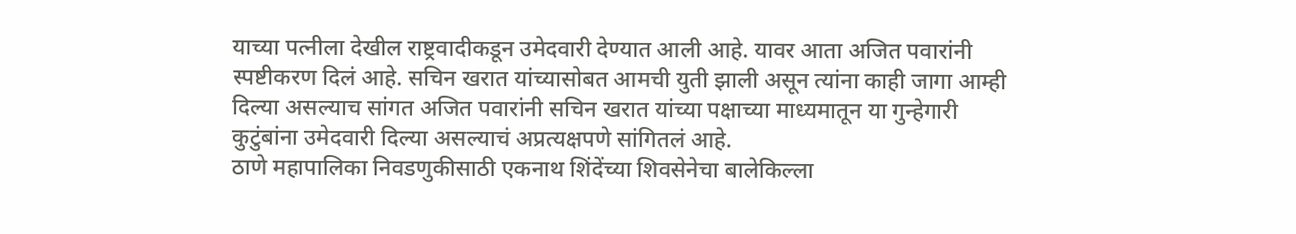याच्या पत्नीला देखील राष्ट्रवादीकडून उमेदवारी देण्यात आली आहे. यावर आता अजित पवारांनी स्पष्टीकरण दिलं आहे. सचिन खरात यांच्यासोबत आमची युती झाली असून त्यांना काही जागा आम्ही दिल्या असल्याच सांगत अजित पवारांनी सचिन खरात यांच्या पक्षाच्या माध्यमातून या गुन्हेगारी कुटुंबांना उमेदवारी दिल्या असल्याचं अप्रत्यक्षपणे सांगितलं आहे.
ठाणे महापालिका निवडणुकीसाठी एकनाथ शिंदेंच्या शिवसेनेचा बालेकिल्ला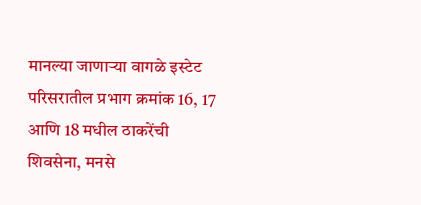मानल्या जाणाऱ्या वागळे इस्टेट परिसरातील प्रभाग क्रमांक 16, 17 आणि 18 मधील ठाकरेंची शिवसेना, मनसे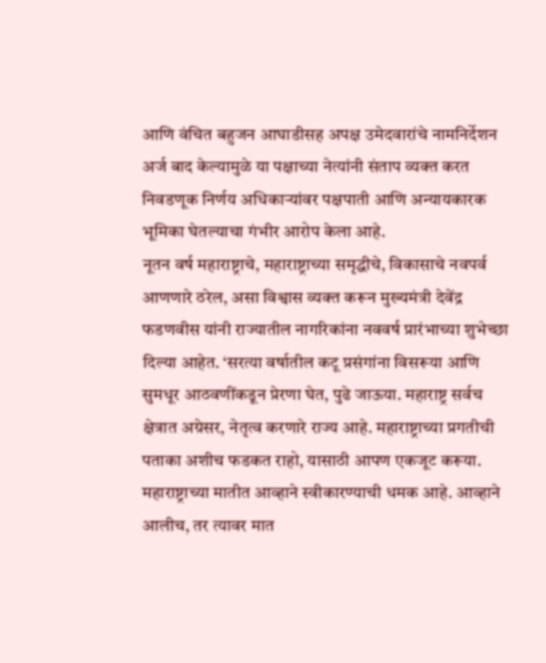आणि वंचित बहुजन आघाडीसह अपक्ष उमेदवारांचे नामनिर्देशन अर्ज बाद केल्यामुळे या पक्षाच्या नेत्यांनी संताप व्यक्त करत निवडणूक निर्णय अधिकाऱ्यांवर पक्षपाती आणि अन्यायकारक भूमिका घेतल्याचा गंभीर आरोप केला आहे.
नूतन वर्ष महाराष्ट्राचे, महाराष्ट्राच्या समृद्धीचे, विकासाचे नवपर्व आणणारे ठरेल, असा विश्वास व्यक्त करून मुख्यमंत्री देवेंद्र फडणवीस यांनी राज्यातील नागरिकांना नववर्ष प्रारंभाच्या शुभेच्छा दिल्या आहेत. ‘सरत्या वर्षातील कटू प्रसंगांना विसरूया आणि सुमधूर आठवणींकडून प्रेरणा घेत, पुढे जाऊया. महाराष्ट्र सर्वच क्षेत्रात अग्रेसर, नेतृत्व करणारे राज्य आहे. महाराष्ट्राच्या प्रगतीची पताका अशीच फडकत राहो, यासाठी आपण एकजूट करूया. महाराष्ट्राच्या मातीत आव्हाने स्वीकारण्याची धमक आहे. आव्हाने आलीच, तर त्यावर मात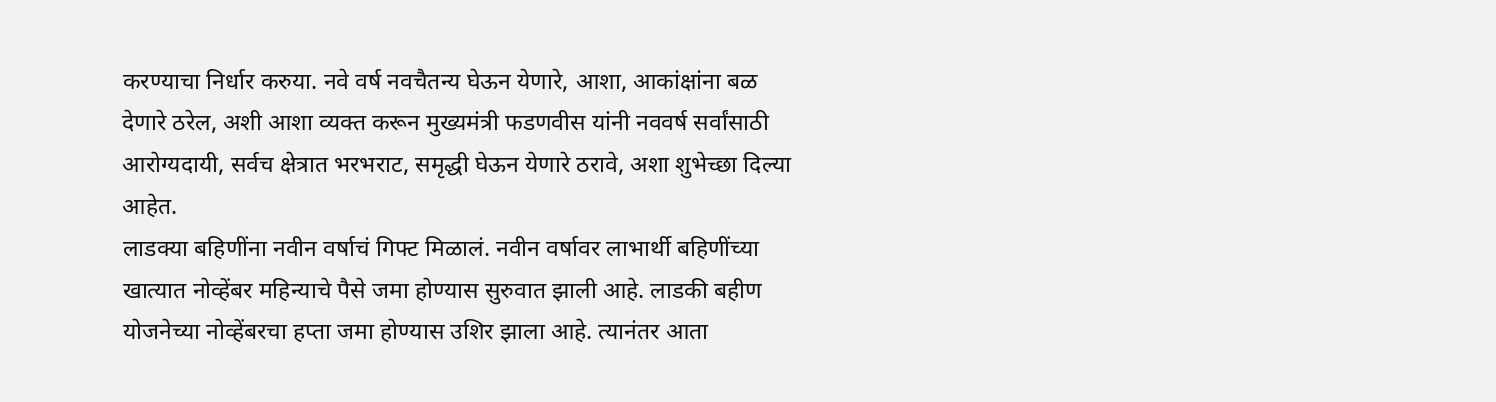करण्याचा निर्धार करुया. नवे वर्ष नवचैतन्य घेऊन येणारे, आशा, आकांक्षांना बळ देणारे ठरेल, अशी आशा व्यक्त करून मुख्यमंत्री फडणवीस यांनी नववर्ष सर्वांसाठी आरोग्यदायी, सर्वच क्षेत्रात भरभराट, समृद्धी घेऊन येणारे ठरावे, अशा शुभेच्छा दिल्या आहेत.
लाडक्या बहिणींना नवीन वर्षाचं गिफ्ट मिळालं. नवीन वर्षावर लाभार्थी बहिणींच्या खात्यात नोव्हेंबर महिन्याचे पैसे जमा होण्यास सुरुवात झाली आहे. लाडकी बहीण योजनेच्या नोव्हेंबरचा हप्ता जमा होण्यास उशिर झाला आहे. त्यानंतर आता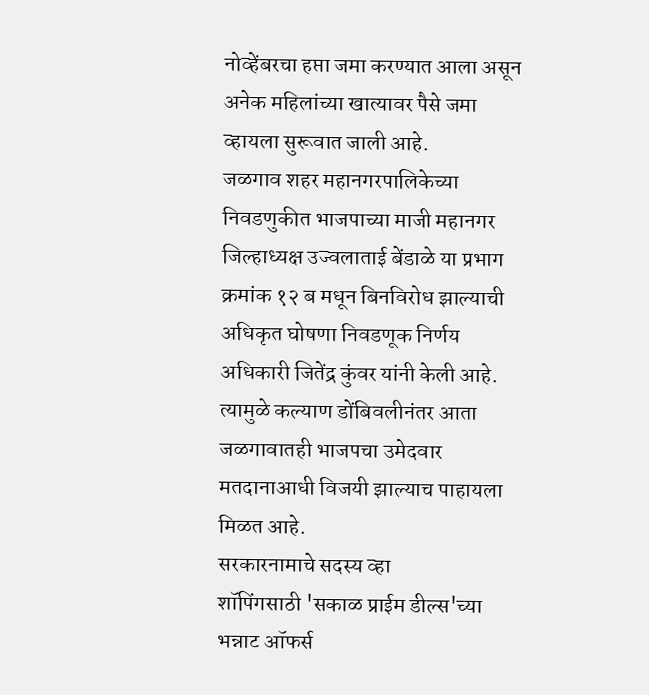नोव्हेंबरचा हप्ता जमा करण्यात आला असून अनेक महिलांच्या खात्यावर पैसे जमा व्हायला सुरूवात जाली आहे.
जळगाव शहर महानगरपालिकेच्या निवडणुकीत भाजपाच्या माजी महानगर जिल्हाध्यक्ष उज्वलाताई बेंडाळे या प्रभाग क्रमांक १२ ब मधून बिनविरोध झाल्याची अधिकृत घोषणा निवडणूक निर्णय अधिकारी जितेंद्र कुंवर यांनी केली आहे. त्यामुळे कल्याण डोंबिवलीनंतर आता जळगावातही भाजपचा उमेदवार मतदानाआधी विजयी झाल्याच पाहायला मिळत आहे.
सरकारनामाचे सदस्य व्हा
शॉपिंगसाठी 'सकाळ प्राईम डील्स'च्या भन्नाट ऑफर्स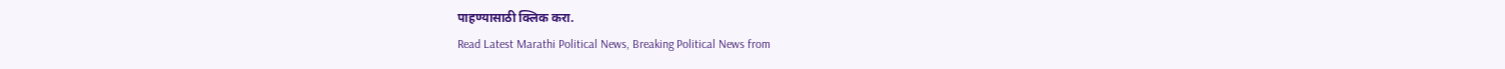पाहण्यासाठी क्लिक करा.
Read Latest Marathi Political News, Breaking Political News from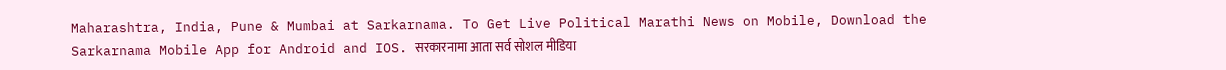Maharashtra, India, Pune & Mumbai at Sarkarnama. To Get Live Political Marathi News on Mobile, Download the Sarkarnama Mobile App for Android and IOS. सरकारनामा आता सर्व सोशल मीडिया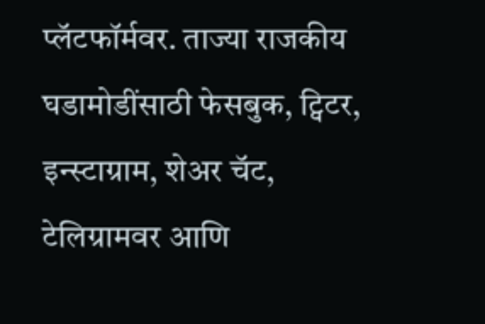प्लॅटफॉर्मवर. ताज्या राजकीय घडामोडींसाठी फेसबुक, ट्विटर, इन्स्टाग्राम, शेअर चॅट, टेलिग्रामवर आणि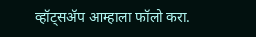व्हॉट्सॲप आम्हाला फॉलो करा.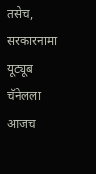तसेच, सरकारनामा यूट्यूब चॅनेलला आजच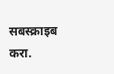सबस्क्राइब करा.